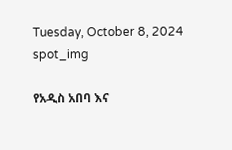Tuesday, October 8, 2024
spot_img

የአዲስ አበባ እና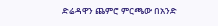ድሬዳዋን ጨምሮ ምርጫው በአንድ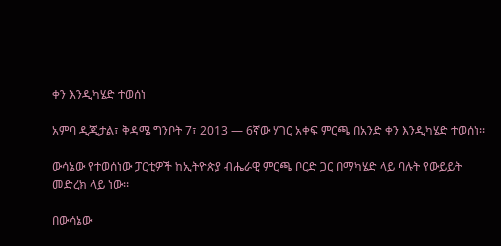ቀን እንዲካሄድ ተወሰነ

አምባ ዲጂታል፣ ቅዳሜ ግንቦት 7፣ 2013 ― 6ኛው ሃገር አቀፍ ምርጫ በአንድ ቀን እንዲካሄድ ተወሰነ፡፡

ውሳኔው የተወሰነው ፓርቲዎች ከኢትዮጵያ ብሔራዊ ምርጫ ቦርድ ጋር በማካሄድ ላይ ባሉት የውይይት መድረክ ላይ ነው፡፡

በውሳኔው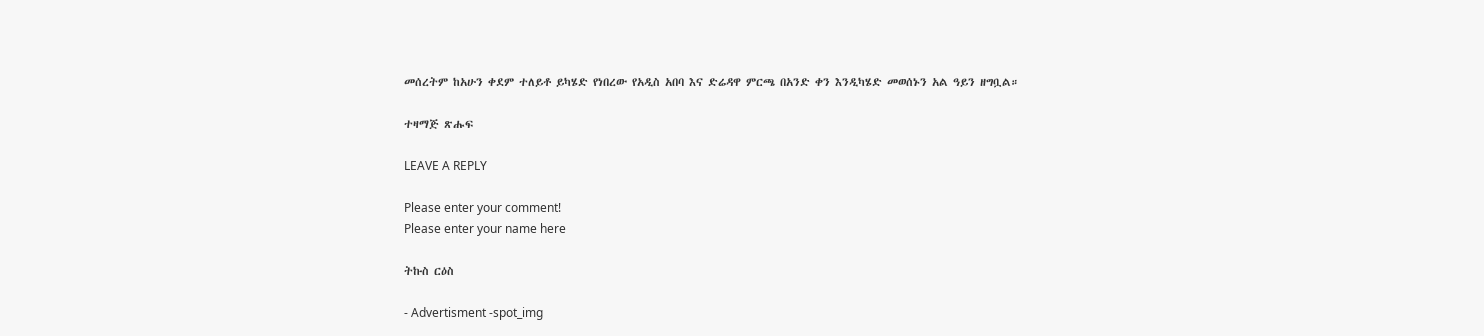መሰረትም ከአሁን ቀደም ተለይቶ ይካሄድ የነበረው የአዲስ አበባ እና ድሬዳዋ ምርጫ በአንድ ቀን እንዲካሄድ መወሰኑን አል ዓይን ዘግቧል።

ተዛማጅ ጽሑፍ

LEAVE A REPLY

Please enter your comment!
Please enter your name here

ትኩስ ርዕስ

- Advertisment -spot_img